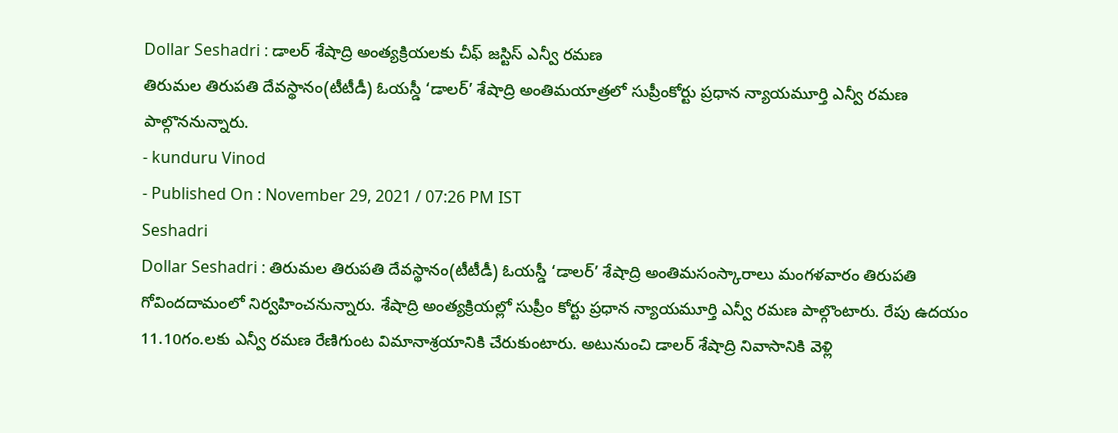Dollar Seshadri : డాలర్ శేషాద్రి అంత్యక్రియలకు చీఫ్ జస్టిస్ ఎన్వీ రమణ
తిరుమల తిరుపతి దేవస్థానం(టీటీడీ) ఓయస్డీ ‘డాలర్’ శేషాద్రి అంతిమయాత్రలో సుప్రీంకోర్టు ప్రధాన న్యాయమూర్తి ఎన్వీ రమణ పాల్గొననున్నారు.
- kunduru Vinod
- Published On : November 29, 2021 / 07:26 PM IST
Seshadri
Dollar Seshadri : తిరుమల తిరుపతి దేవస్థానం(టీటీడీ) ఓయస్డీ ‘డాలర్’ శేషాద్రి అంతిమసంస్కారాలు మంగళవారం తిరుపతి గోవిందదామంలో నిర్వహించనున్నారు. శేషాద్రి అంత్యక్రియల్లో సుప్రీం కోర్టు ప్రధాన న్యాయమూర్తి ఎన్వీ రమణ పాల్గొంటారు. రేపు ఉదయం 11.10గం.లకు ఎన్వీ రమణ రేణిగుంట విమానాశ్రయానికి చేరుకుంటారు. అటునుంచి డాలర్ శేషాద్రి నివాసానికి వెళ్లి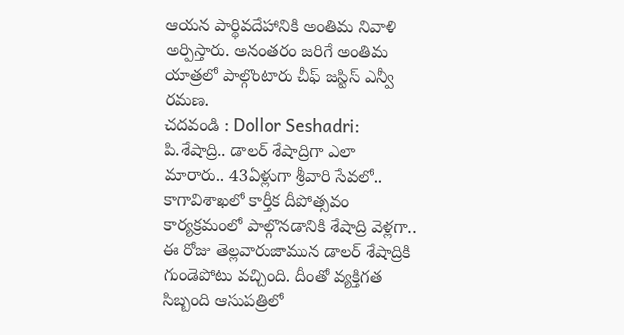ఆయన పార్థివదేహానికి అంతిమ నివాళి అర్పిస్తారు. అనంతరం జరిగే అంతిమ యాత్రలో పాల్గొంటారు చీఫ్ జస్టిస్ ఎన్వీ రమణ.
చదవండి : Dollor Seshadri: పి.శేషాద్రి.. డాలర్ శేషాద్రిగా ఎలా మారారు.. 43ఏళ్లుగా శ్రీవారి సేవలో..
కాగావిశాఖలో కార్తీక దీపోత్సవం కార్యక్రమంలో పాల్గొనడానికి శేషాద్రి వెళ్లగా.. ఈ రోజు తెల్లవారుజామున డాలర్ శేషాద్రికి గుండెపోటు వచ్చింది. దీంతో వ్యక్తిగత సిబ్బంది ఆసుపత్రిలో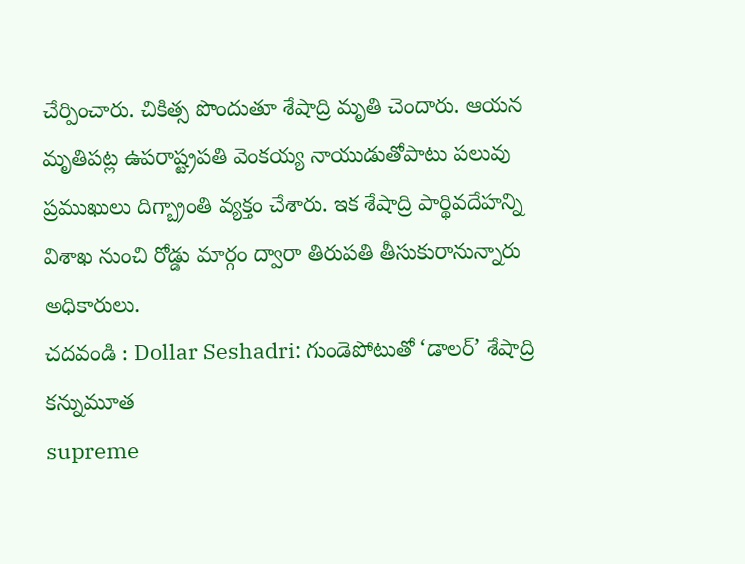చేర్పించారు. చికిత్స పొందుతూ శేషాద్రి మృతి చెందారు. ఆయన మృతిపట్ల ఉపరాష్ట్రపతి వెంకయ్య నాయుడుతోపాటు పలువు ప్రముఖులు దిగ్బ్రాంతి వ్యక్తం చేశారు. ఇక శేషాద్రి పార్థివదేహన్ని విశాఖ నుంచి రోడ్డు మార్గం ద్వారా తిరుపతి తీసుకురానున్నారు అధికారులు.
చదవండి : Dollar Seshadri: గుండెపోటుతో ‘డాలర్’ శేషాద్రి కన్నుమూత
supreme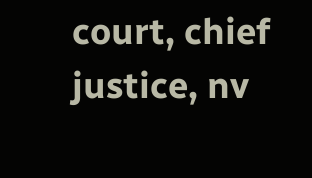court, chief justice, nv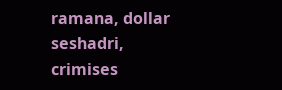ramana, dollar seshadri, crimises